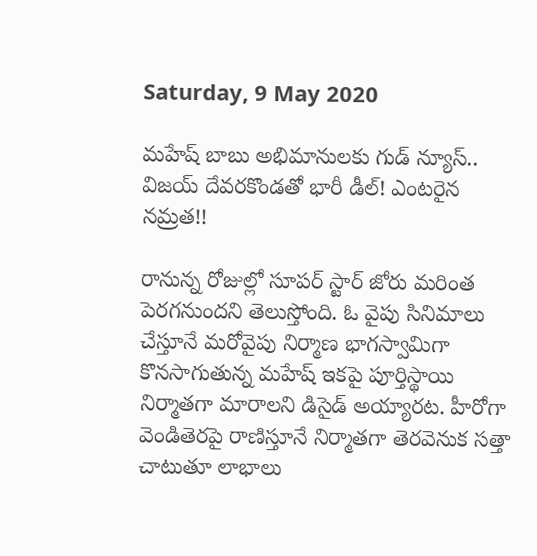Saturday, 9 May 2020

మహేష్ బాబు అభిమానులకు గుడ్ న్యూస్.. విజయ్ దేవరకొండతో భారీ డీల్! ఎంటరైన నమ్రత!!

రానున్న రోజుల్లో సూపర్ స్టార్ జోరు మరింత పెరగనుందని తెలుస్తోంది. ఓ వైపు సినిమాలు చేస్తూనే మరోవైపు నిర్మాణ భాగస్వామిగా కొనసాగుతున్న మహేష్ ఇకపై పూర్తిస్థాయి నిర్మాతగా మారాలని డిసైడ్ అయ్యారట. హీరోగా వెండితెరపై రాణిస్తూనే నిర్మాతగా తెరవెనుక సత్తా చాటుతూ లాభాలు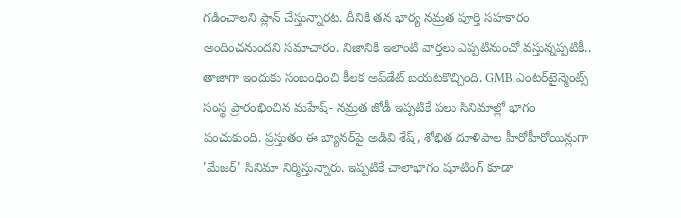గడించాలని ప్లాన్ చేస్తున్నారట. దీనికి తన భార్య నమ్రత పూర్తి సహకారం అందించనుందని సమాచారం. నిజానికి ఇలాంటి వార్తలు ఎప్పటినుంచో వస్తున్నప్పటికీ.. తాజాగా ఇందుకు సంబంధించి కీలక అప్‌డేట్ బయటకొచ్చింది. GMB ఎంటర్‌టైన్మెంట్స్ సంస్థ ప్రారంభించిన మహేష్- నమ్రత జోడీ ఇప్పటికే పలు సినిమాల్లో భాగం పంచుకుంది. ప్రస్తుతం ఈ బ్యానర్‌పై అడివి శేష్, శోభిత దూళిపాల హీరోహీరోయిన్లుగా 'మేజర్' సినిమా నిర్మిస్తున్నారు. ఇప్పటికే చాలాభాగం షూటింగ్ కూడా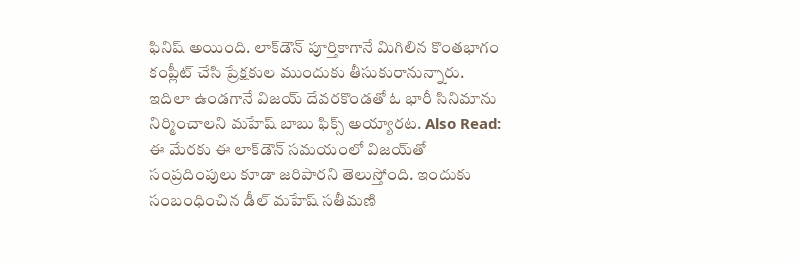ఫినిష్ అయింది. లాక్‌డౌన్ పూర్తికాగానే మిగిలిన కొంతభాగం కంప్లీట్ చేసి ప్రేక్షకుల ముందుకు తీసుకురానున్నారు. ఇదిలా ఉండగానే విజయ్ దేవరకొండతో ఓ భారీ సినిమాను నిర్మించాలని మహేష్ బాబు ఫిక్స్ అయ్యారట. Also Read: ఈ మేరకు ఈ లాక్‌డౌన్ సమయంలో విజయ్‌తో సంప్రదింపులు కూడా జరిపారని తెలుస్తోంది. ఇందుకు సంబంధించిన డీల్ మహేష్ సతీమణి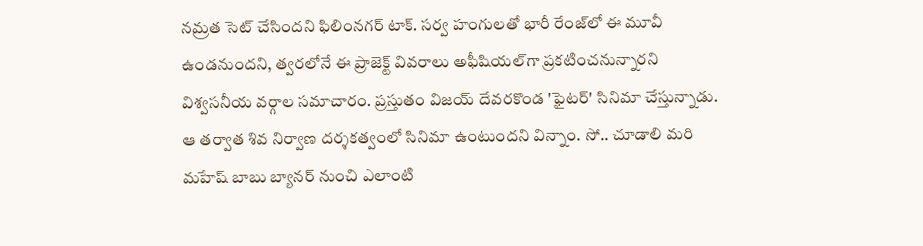నమ్రత సెట్ చేసిందని ఫిలింనగర్ టాక్. సర్వ హంగులతో భారీ రేంజ్‌లో ఈ మూవీ ఉండనుందని, త్వరలోనే ఈ ప్రాజెక్ట్ వివరాలు అఫీషియల్‌గా ప్రకటించనున్నారని విశ్వసనీయ వర్గాల సమాచారం. ప్రస్తుతం విజయ్ దేవరకొండ 'ఫైటర్' సినిమా చేస్తున్నాడు. ఆ తర్వాత శివ నిర్వాణ దర్శకత్వంలో సినిమా ఉంటుందని విన్నాం. సో.. చూడాలి మరి మహేష్ బాబు బ్యానర్ నుంచి ఎలాంటి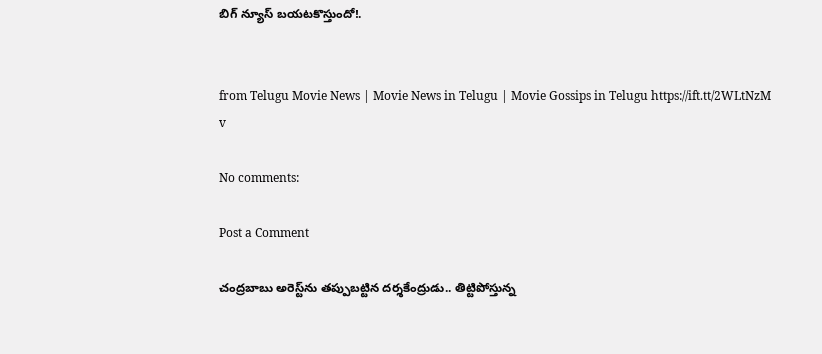బిగ్ న్యూస్ బయటకొస్తుందో!.


from Telugu Movie News | Movie News in Telugu | Movie Gossips in Telugu https://ift.tt/2WLtNzM
v

No comments:

Post a Comment

చంద్రబాబు అరెస్ట్‌ను తప్పుబట్టిన దర్శకేంద్రుడు.. తిట్టిపోస్తున్న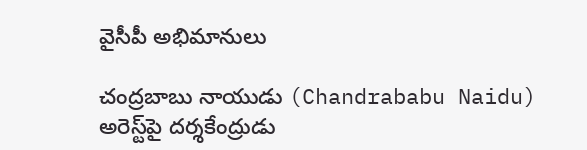వైసీపీ అభిమానులు

చంద్రబాబు నాయుడు (Chandrababu Naidu) అరెస్ట్‌పై దర్శకేంద్రుడు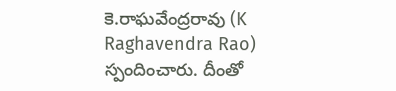కె.రాఘవేంద్రరావు (K Raghavendra Rao) స్పందించారు. దీంతో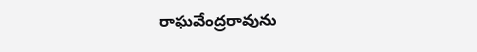రాఘవేంద్రరావును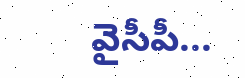వైసీపీ...